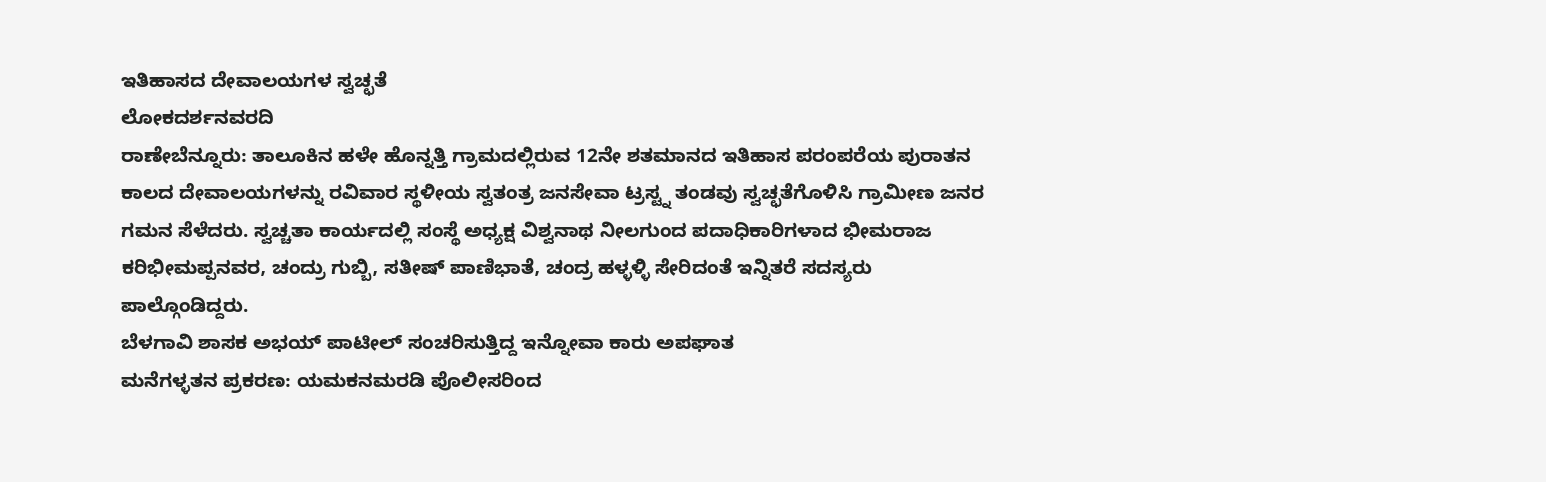ಇತಿಹಾಸದ ದೇವಾಲಯಗಳ ಸ್ವಚ್ಛತೆ
ಲೋಕದರ್ಶನವರದಿ
ರಾಣೇಬೆನ್ನೂರು: ತಾಲೂಕಿನ ಹಳೇ ಹೊನ್ನತ್ತಿ ಗ್ರಾಮದಲ್ಲಿರುವ 12ನೇ ಶತಮಾನದ ಇತಿಹಾಸ ಪರಂಪರೆಯ ಪುರಾತನ ಕಾಲದ ದೇವಾಲಯಗಳನ್ನು ರವಿವಾರ ಸ್ಥಳೀಯ ಸ್ವತಂತ್ರ ಜನಸೇವಾ ಟ್ರಸ್ಟ್ನ ತಂಡವು ಸ್ವಚ್ಛತೆಗೊಳಿಸಿ ಗ್ರಾಮೀಣ ಜನರ ಗಮನ ಸೆಳೆದರು. ಸ್ವಚ್ಚತಾ ಕಾರ್ಯದಲ್ಲಿ ಸಂಸ್ಥೆ ಅಧ್ಯಕ್ಷ ವಿಶ್ವನಾಥ ನೀಲಗುಂದ ಪದಾಧಿಕಾರಿಗಳಾದ ಭೀಮರಾಜ ಕರಿಭೀಮಪ್ಪನವರ, ಚಂದ್ರು ಗುಬ್ಬಿ, ಸತೀಷ್ ಪಾಣಿಭಾತೆ, ಚಂದ್ರ ಹಳ್ಳಳ್ಳಿ ಸೇರಿದಂತೆ ಇನ್ನಿತರೆ ಸದಸ್ಯರು ಪಾಲ್ಗೊಂಡಿದ್ದರು.
ಬೆಳಗಾವಿ ಶಾಸಕ ಅಭಯ್ ಪಾಟೀಲ್ ಸಂಚರಿಸುತ್ತಿದ್ದ ಇನ್ನೋವಾ ಕಾರು ಅಪಘಾತ
ಮನೆಗಳ್ಳತನ ಪ್ರಕರಣ: ಯಮಕನಮರಡಿ ಪೊಲೀಸರಿಂದ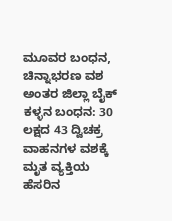ಮೂವರ ಬಂಧನ, ಚಿನ್ನಾಭರಣ ವಶ
ಅಂತರ ಜಿಲ್ಲಾ ಬೈಕ್ ಕಳ್ಳನ ಬಂಧನ: 30 ಲಕ್ಷದ 43 ದ್ವಿಚಕ್ರ ವಾಹನಗಳ ವಶಕ್ಕೆ
ಮೃತ ವ್ಯಕ್ತಿಯ ಹೆಸರಿನ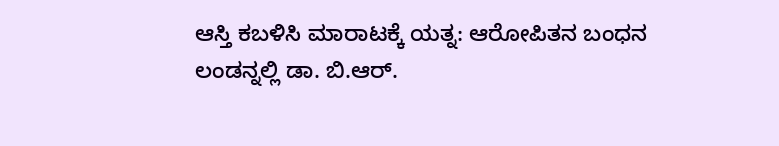ಆಸ್ತಿ ಕಬಳಿಸಿ ಮಾರಾಟಕ್ಕೆ ಯತ್ನ: ಆರೋಪಿತನ ಬಂಧನ
ಲಂಡನ್ನಲ್ಲಿ ಡಾ. ಬಿ.ಆರ್.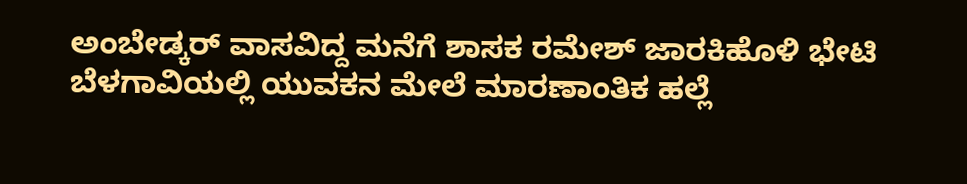ಅಂಬೇಡ್ಕರ್ ವಾಸವಿದ್ದ ಮನೆಗೆ ಶಾಸಕ ರಮೇಶ್ ಜಾರಕಿಹೊಳಿ ಭೇಟಿ
ಬೆಳಗಾವಿಯಲ್ಲಿ ಯುವಕನ ಮೇಲೆ ಮಾರಣಾಂತಿಕ ಹಲ್ಲೆ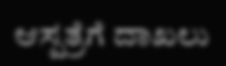ಆಸ್ಪತ್ರೆಗೆ ದಾಖಲು